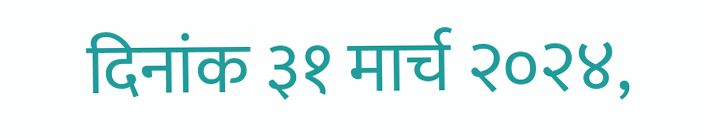दिनांक ३१ मार्च २०२४,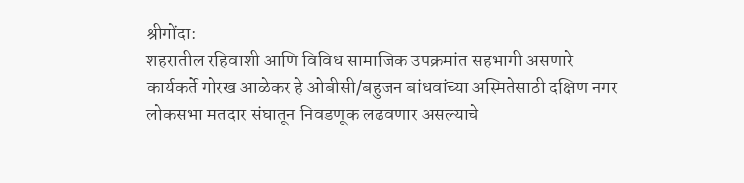श्रीगोंदा:
शहरातील रहिवाशी आणि विविध सामाजिक उपक्रमांत सहभागी असणारे कार्यकर्ते गोरख आळेकर हे ओबीसी/बहुजन बांधवांच्या अस्मितेसाठी दक्षिण नगर लोकसभा मतदार संघातून निवडणूक लढवणार असल्याचे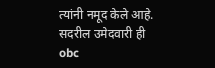त्यांनी नमूद केले आहे. सदरील उमेदवारी ही obc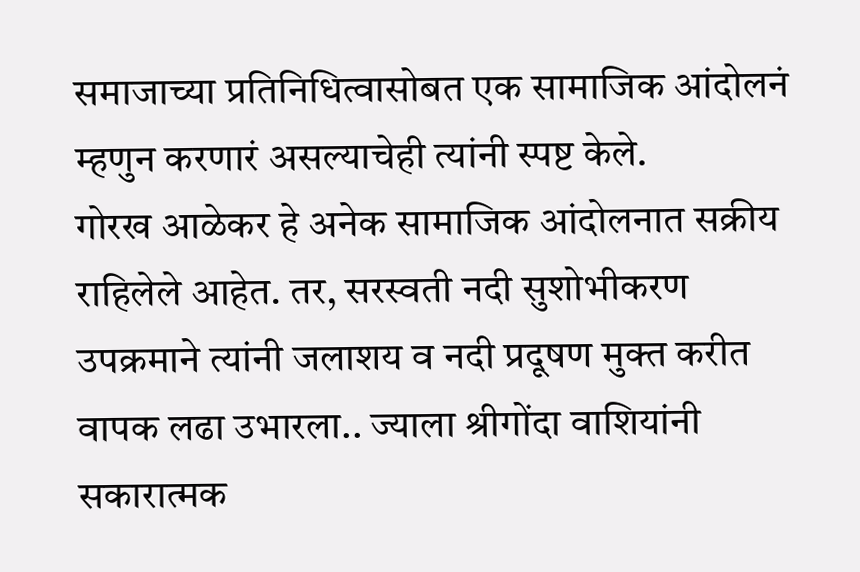समाजाच्या प्रतिनिधित्वासोबत एक सामाजिक आंदोलनं म्हणुन करणारं असल्याचेही त्यांनी स्पष्ट केले.
गोरख आळेकर हे अनेक सामाजिक आंदोलनात सक्रीय राहिलेले आहेत. तर, सरस्वती नदी सुशोभीकरण उपक्रमाने त्यांनी जलाशय व नदी प्रदूषण मुक्त करीत वापक लढा उभारला.. ज्याला श्रीगोंदा वाशियांनी सकारात्मक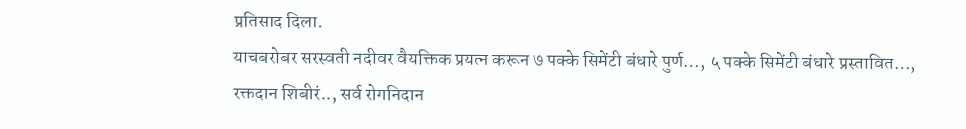प्रतिसाद दिला.
याचबरोबर सरस्वती नदीवर वैयक्तिक प्रयत्न करून ७ पक्के सिमेंटी बंधारे पुर्ण…, ५ पक्के सिमेंटी बंधारे प्रस्तावित…, रक्तदान शिबीरं.., सर्व रोगनिदान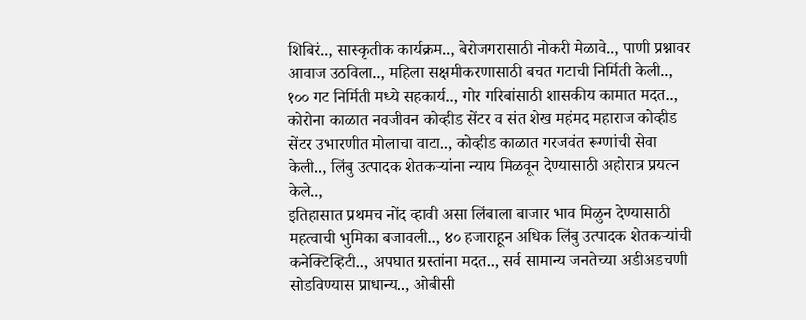शिबिरं.., सास्कृतीक कार्यक्रम.., बेरोजगरासाठी नोकरी मेळावे.., पाणी प्रश्नावर आवाज उठविला.., महिला सक्षमीकरणासाठी बचत गटाची निर्मिती केली.., १०० गट निर्मिती मध्ये सहकार्य.., गोर गरिबांसाठी शासकीय कामात मदत.., कोरोना काळात नवजीवन कोव्हीड सेंटर व संत शेख महंमद महाराज कोव्हीड सेंटर उभारणीत मोलाचा वाटा.., कोव्हीड काळात गरजवंत रूग्णांची सेवा केली.., लिंबु उत्पादक शेतकऱ्यांना न्याय मिळवून देण्यासाठी अहोरात्र प्रयत्न केले..,
इतिहासात प्रथमच नोंद व्हावी असा लिंबाला बाजार भाव मिळुन देण्यासाठी महत्वाची भुमिका बजावली.., ४० हजाराहून अधिक लिंबु उत्पादक शेतकऱ्यांची कनेक्टिव्हिटी.., अपघात ग्रस्तांना मदत.., सर्व सामान्य जनतेच्या अडीअडचणी सोडविण्यास प्राधान्य.., ओबीसी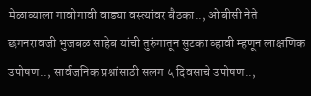मेळाव्याला गावोगावी वाड्या वस्त्यांवर बैठका.., ओबीसी नेते छगनरावजी भुजबळ साहेब यांची तुरुंगातून सुटका व्हावी म्हणून लाक्षणिक उपोषण.., सार्वजनिक प्रश्नांसाठी सलग ५ दिवसाचे उपोषण..,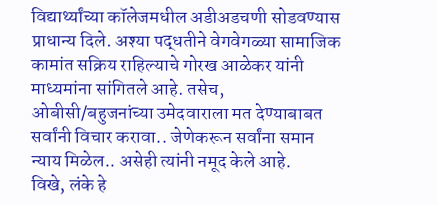विद्यार्थ्यांच्या कॉलेजमधील अडीअडचणी सोडवण्यास प्राधान्य दिले. अश्या पद्धतीने वेगवेगळ्या सामाजिक कामांत सक्रिय राहिल्याचे गोरख आळेकर यांनी माध्यमांना सांगितले आहे. तसेच, ओबीसी/बहुजनांच्या उमेदवाराला मत देण्याबाबत सर्वांनी विचार करावा.. जेणेकरून सर्वांना समान न्याय मिळेल.. असेही त्यांनी नमूद केले आहे.
विखे, लंके हे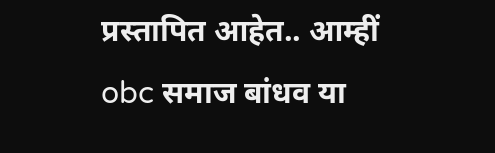प्रस्तापित आहेत.. आम्हीं obc समाज बांधव या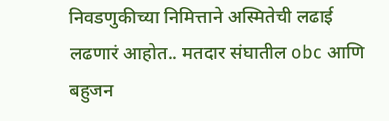निवडणुकीच्या निमित्ताने अस्मितेची लढाई लढणारं आहोत.. मतदार संघातील obc आणि बहुजन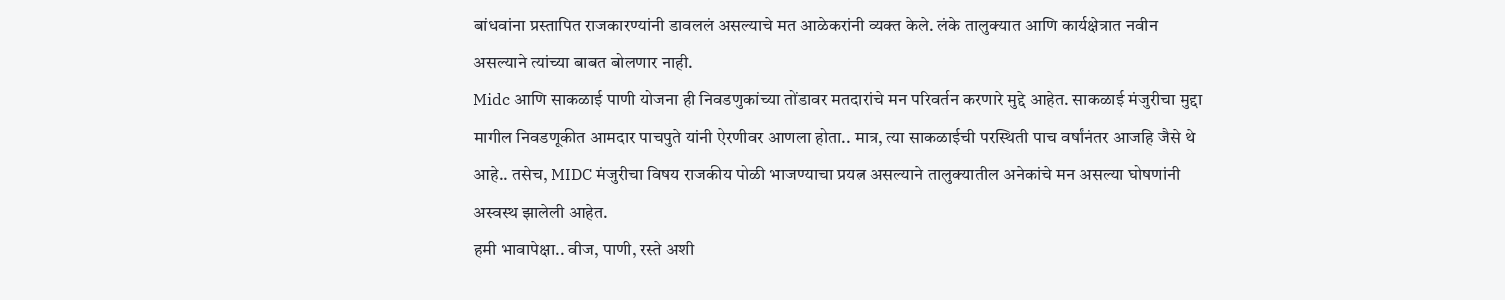बांधवांना प्रस्तापित राजकारण्यांनी डावललं असल्याचे मत आळेकरांनी व्यक्त केले. लंके तालुक्यात आणि कार्यक्षेत्रात नवीन असल्याने त्यांच्या बाबत बोलणार नाही.
Midc आणि साकळाई पाणी योजना ही निवडणुकांच्या तोंडावर मतदारांचे मन परिवर्तन करणारे मुद्दे आहेत. साकळाई मंजुरीचा मुद्दा मागील निवडणूकीत आमदार पाचपुते यांनी ऐरणीवर आणला होता.. मात्र, त्या साकळाईची परस्थिती पाच वर्षांनंतर आजहि जैसे थे आहे.. तसेच, MIDC मंजुरीचा विषय राजकीय पोळी भाजण्याचा प्रयत्न असल्याने तालुक्यातील अनेकांचे मन असल्या घोषणांनी अस्वस्थ झालेली आहेत.
हमी भावापेक्षा.. वीज, पाणी, रस्ते अशी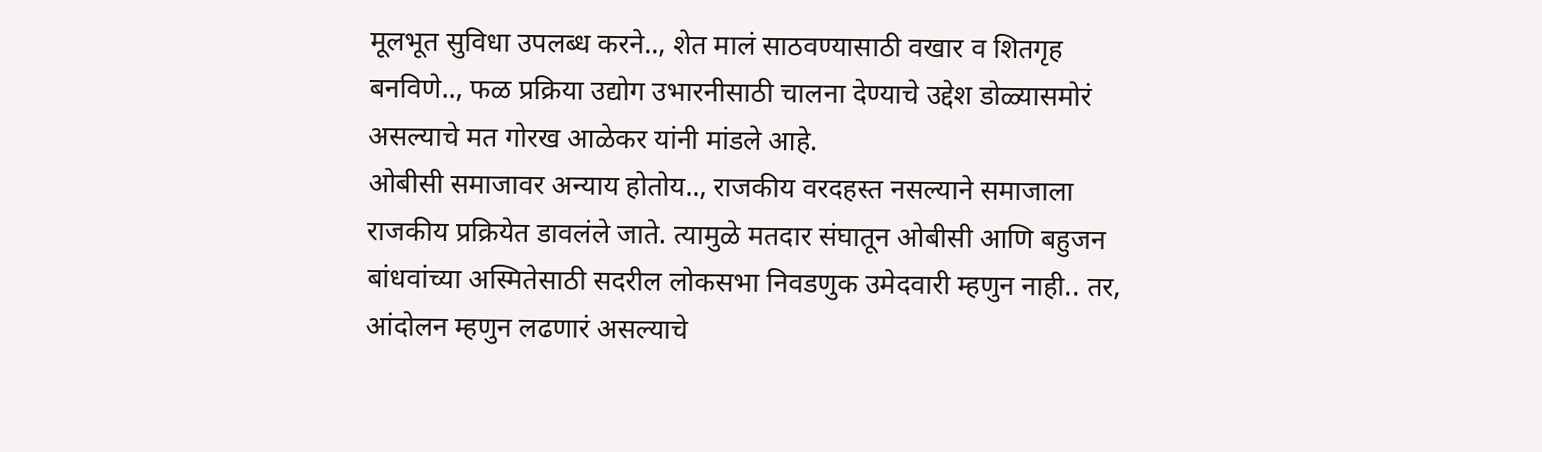मूलभूत सुविधा उपलब्ध करने.., शेत मालं साठवण्यासाठी वखार व शितगृह बनविणे.., फळ प्रक्रिया उद्योग उभारनीसाठी चालना देण्याचे उद्देश डोळ्यासमोरं असल्याचे मत गोरख आळेकर यांनी मांडले आहे.
ओबीसी समाजावर अन्याय होतोय.., राजकीय वरदहस्त नसल्याने समाजाला राजकीय प्रक्रियेत डावलंले जाते. त्यामुळे मतदार संघातून ओबीसी आणि बहुजन बांधवांच्या अस्मितेसाठी सदरील लोकसभा निवडणुक उमेदवारी म्हणुन नाही.. तर, आंदोलन म्हणुन लढणारं असल्याचे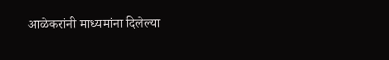आळेकरांनी माध्यमांना दिलेल्या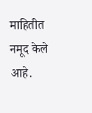माहितीत नमूद केले आहे.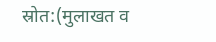स्रोत:(मुलाखत व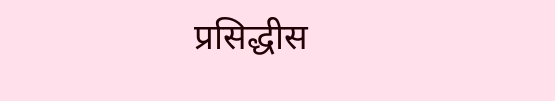प्रसिद्धीस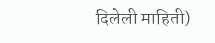दिलेली माहिती)